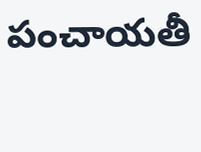పంచాయతీ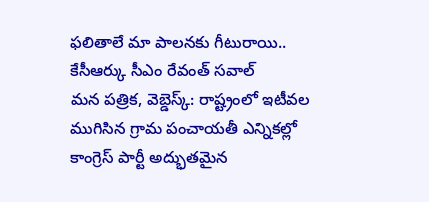ఫలితాలే మా పాలనకు గీటురాయి.. కేసీఆర్కు సీఎం రేవంత్ సవాల్
మన పత్రిక, వెబ్డెస్క్: రాష్ట్రంలో ఇటీవల ముగిసిన గ్రామ పంచాయతీ ఎన్నికల్లో కాంగ్రెస్ పార్టీ అద్భుతమైన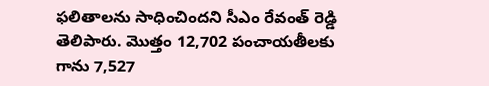ఫలితాలను సాధించిందని సీఎం రేవంత్ రెడ్డి తెలిపారు. మొత్తం 12,702 పంచాయతీలకు గాను 7,527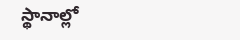స్థానాల్లో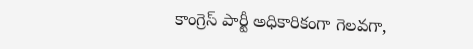కాంగ్రెస్ పార్టీ అధికారికంగా గెలవగా,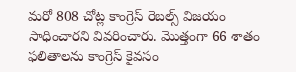మరో 808 చోట్ల కాంగ్రెస్ రెబల్స్ విజయం సాధించారని వివరించారు. మొత్తంగా 66 శాతం ఫలితాలను కాంగ్రెస్ కైవసం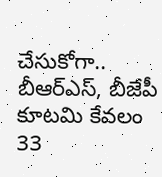చేసుకోగా.. బీఆర్ఎస్, బీజేపీ కూటమి కేవలం 33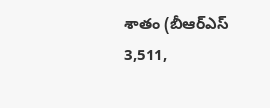శాతం (బీఆర్ఎస్ 3,511,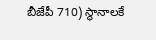బీజేపీ 710) స్థానాలకే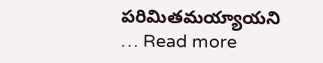పరిమితమయ్యాయని … Read more